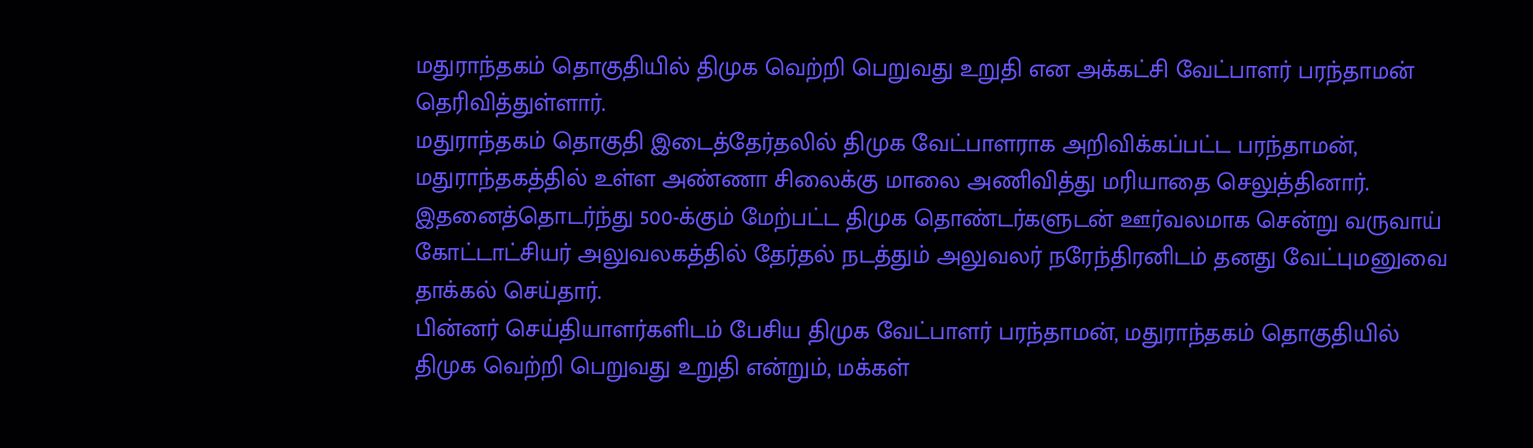மதுராந்தகம் தொகுதியில் திமுக வெற்றி பெறுவது உறுதி என அக்கட்சி வேட்பாளர் பரந்தாமன் தெரிவித்துள்ளார்.
மதுராந்தகம் தொகுதி இடைத்தேர்தலில் திமுக வேட்பாளராக அறிவிக்கப்பட்ட பரந்தாமன், மதுராந்தகத்தில் உள்ள அண்ணா சிலைக்கு மாலை அணிவித்து மரியாதை செலுத்தினார்.
இதனைத்தொடர்ந்து 500-க்கும் மேற்பட்ட திமுக தொண்டர்களுடன் ஊர்வலமாக சென்று வருவாய் கோட்டாட்சியர் அலுவலகத்தில் தேர்தல் நடத்தும் அலுவலர் நரேந்திரனிடம் தனது வேட்புமனுவை தாக்கல் செய்தார்.
பின்னர் செய்தியாளர்களிடம் பேசிய திமுக வேட்பாளர் பரந்தாமன், மதுராந்தகம் தொகுதியில் திமுக வெற்றி பெறுவது உறுதி என்றும், மக்கள்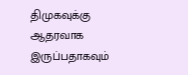திமுகவுக்கு ஆதரவாக இருப்பதாகவும்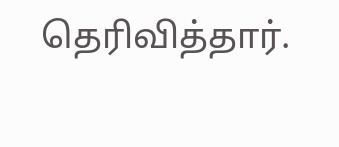தெரிவித்தார்.